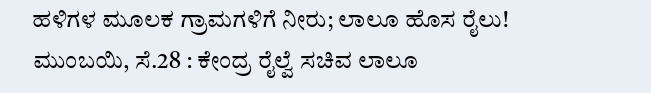ಹಳಿಗಳ ಮೂಲಕ ಗ್ರಾಮಗಳಿಗೆ ನೀರು; ಲಾಲೂ ಹೊಸ ರೈಲು!
ಮುಂಬಯಿ, ಸೆ.28 : ಕೇಂದ್ರ ರೈಲ್ವೆ ಸಚಿವ ಲಾಲೂ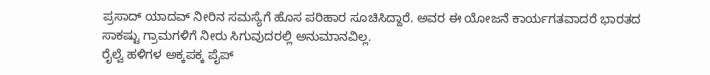ಪ್ರಸಾದ್ ಯಾದವ್ ನೀರಿನ ಸಮಸ್ಯೆಗೆ ಹೊಸ ಪರಿಹಾರ ಸೂಚಿಸಿದ್ದಾರೆ. ಅವರ ಈ ಯೋಜನೆ ಕಾರ್ಯಗತವಾದರೆ ಭಾರತದ ಸಾಕಷ್ಟು ಗ್ರಾಮಗಳಿಗೆ ನೀರು ಸಿಗುವುದರಲ್ಲಿ ಅನುಮಾನವಿಲ್ಲ.
ರೈಲ್ವೆ ಹಳಿಗಳ ಅಕ್ಕಪಕ್ಕ ಪೈಪ್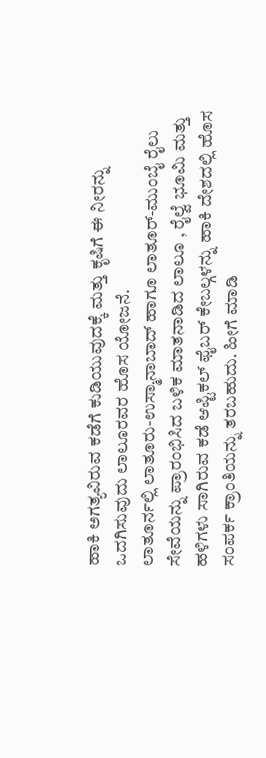ಹಾಕಿ ಅಗತ್ಯವಿರುವ ಕಡೆಗೆ ಕುಡಿಯುವುದಕ್ಕೆ ಮತ್ತು ಕೃಷಿಗೆ ಈ ನೀರನ್ನು ಒದಗಿಸುವುದು ಲಾಲೂರವರ ಹೊಸ ಯೋಜನೆ.
ಲಾತೂರ್ನಲ್ಲಿ ಲಾತೂರು-ಉಸ್ಮಾನಾಬಾದ್ ಹಾಗೂ ಲಾತೂರ್-ಮುಂಬೈ ರೈಲು ಸೇವೆಯನ್ನು ಪ್ರಾರಂಭಿಸಿದ ಬಳಿಕ ಮಾತನಾಡಿದ ಲಾಲೂ , ರೈಲ್ವೆ ಭೂಮಿ ಮತ್ತು ಹಳಿಗಳು ಸಾಗಿರುವ ಕಡೆ ಆಪ್ಟಿಕಲ್ ಫೈಬರ್ ಕೇಬಲ್ಗಳನ್ನು ಹಾಕಿ ದೇಶದಲ್ಲಿ ಹೊಸ ಸಂಪರ್ಕ ಕ್ರಾಂತಿಯನ್ನು ತರಬಹುದು. ಹೀಗೆ ಮಾಡಿ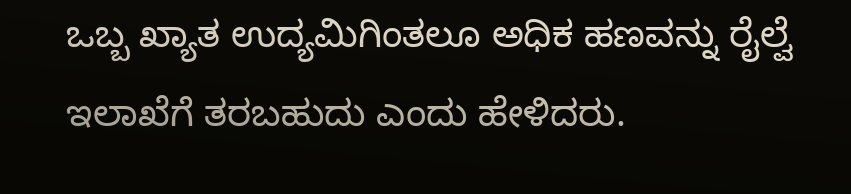ಒಬ್ಬ ಖ್ಯಾತ ಉದ್ಯಮಿಗಿಂತಲೂ ಅಧಿಕ ಹಣವನ್ನು ರೈಲ್ವೆ ಇಲಾಖೆಗೆ ತರಬಹುದು ಎಂದು ಹೇಳಿದರು.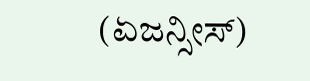(ಏಜನ್ಸೀಸ್)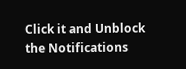Click it and Unblock the Notifications